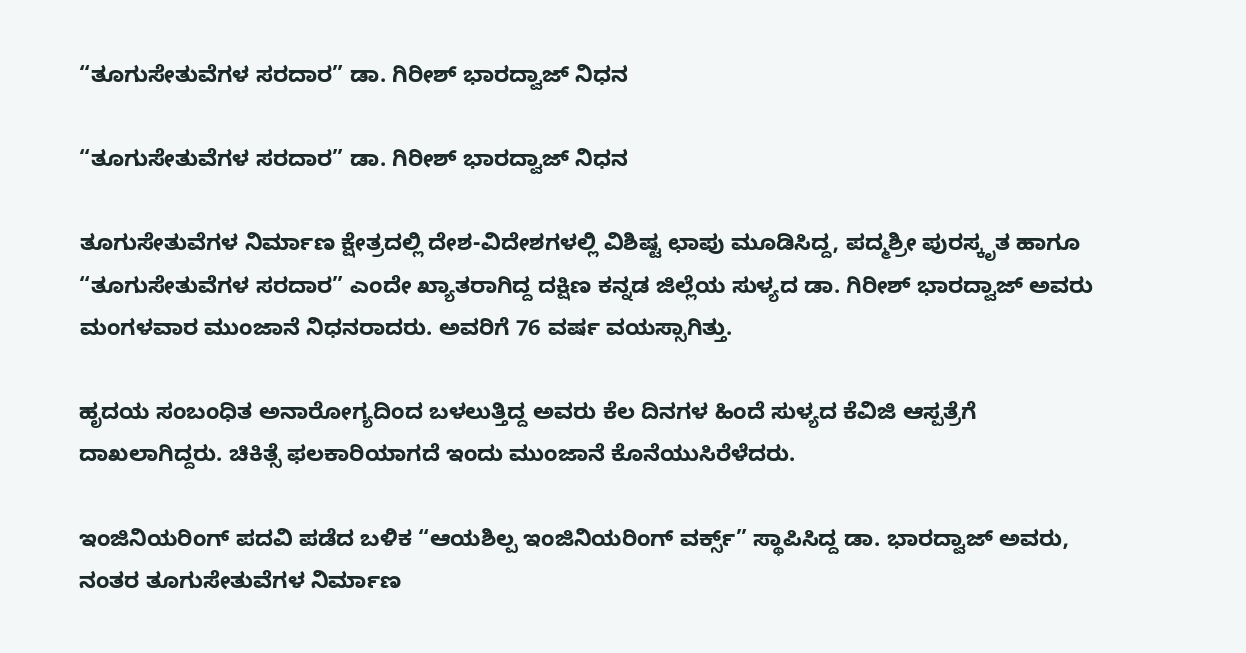“ತೂಗುಸೇತುವೆಗಳ ಸರದಾರ” ಡಾ. ಗಿರೀಶ್ ಭಾರದ್ವಾಜ್ ನಿಧನ

“ತೂಗುಸೇತುವೆಗಳ ಸರದಾರ” ಡಾ. ಗಿರೀಶ್ ಭಾರದ್ವಾಜ್ ನಿಧನ

ತೂಗುಸೇತುವೆಗಳ ನಿರ್ಮಾಣ ಕ್ಷೇತ್ರದಲ್ಲಿ ದೇಶ-ವಿದೇಶಗಳಲ್ಲಿ ವಿಶಿಷ್ಟ ಛಾಪು ಮೂಡಿಸಿದ್ದ, ಪದ್ಮಶ್ರೀ ಪುರಸ್ಕೃತ ಹಾಗೂ “ತೂಗುಸೇತುವೆಗಳ ಸರದಾರ” ಎಂದೇ ಖ್ಯಾತರಾಗಿದ್ದ ದಕ್ಷಿಣ ಕನ್ನಡ ಜಿಲ್ಲೆಯ ಸುಳ್ಯದ ಡಾ. ಗಿರೀಶ್ ಭಾರದ್ವಾಜ್ ಅವರು ಮಂಗಳವಾರ ಮುಂಜಾನೆ ನಿಧನರಾದರು. ಅವರಿಗೆ 76 ವರ್ಷ ವಯಸ್ಸಾಗಿತ್ತು.

ಹೃದಯ ಸಂಬಂಧಿತ ಅನಾರೋಗ್ಯದಿಂದ ಬಳಲುತ್ತಿದ್ದ ಅವರು ಕೆಲ ದಿನಗಳ ಹಿಂದೆ ಸುಳ್ಯದ ಕೆವಿಜಿ ಆಸ್ಪತ್ರೆಗೆ ದಾಖಲಾಗಿದ್ದರು. ಚಿಕಿತ್ಸೆ ಫಲಕಾರಿಯಾಗದೆ ಇಂದು ಮುಂಜಾನೆ ಕೊನೆಯುಸಿರೆಳೆದರು.

ಇಂಜಿನಿಯರಿಂಗ್ ಪದವಿ ಪಡೆದ ಬಳಿಕ “ಆಯಶಿಲ್ಪ ಇಂಜಿನಿಯರಿಂಗ್ ವರ್ಕ್ಸ್” ಸ್ಥಾಪಿಸಿದ್ದ ಡಾ. ಭಾರದ್ವಾಜ್ ಅವರು, ನಂತರ ತೂಗುಸೇತುವೆಗಳ ನಿರ್ಮಾಣ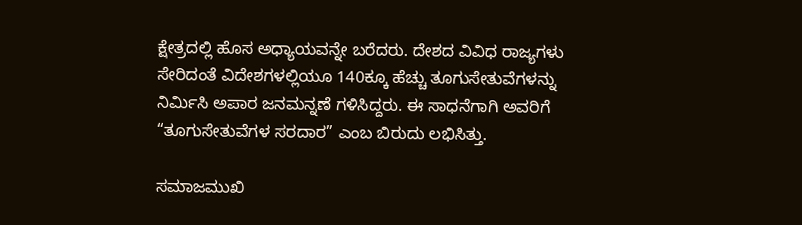ಕ್ಷೇತ್ರದಲ್ಲಿ ಹೊಸ ಅಧ್ಯಾಯವನ್ನೇ ಬರೆದರು. ದೇಶದ ವಿವಿಧ ರಾಜ್ಯಗಳು ಸೇರಿದಂತೆ ವಿದೇಶಗಳಲ್ಲಿಯೂ 140ಕ್ಕೂ ಹೆಚ್ಚು ತೂಗುಸೇತುವೆಗಳನ್ನು ನಿರ್ಮಿಸಿ ಅಪಾರ ಜನಮನ್ನಣೆ ಗಳಿಸಿದ್ದರು. ಈ ಸಾಧನೆಗಾಗಿ ಅವರಿಗೆ “ತೂಗುಸೇತುವೆಗಳ ಸರದಾರ” ಎಂಬ ಬಿರುದು ಲಭಿಸಿತ್ತು.

ಸಮಾಜಮುಖಿ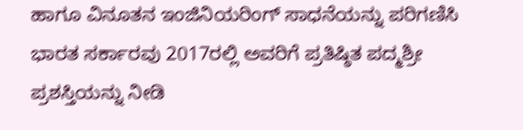ಹಾಗೂ ವಿನೂತನ ಇಂಜಿನಿಯರಿಂಗ್ ಸಾಧನೆಯನ್ನು ಪರಿಗಣಿಸಿ ಭಾರತ ಸರ್ಕಾರವು 2017ರಲ್ಲಿ ಅವರಿಗೆ ಪ್ರತಿಷ್ಠಿತ ಪದ್ಮಶ್ರೀ ಪ್ರಶಸ್ತಿಯನ್ನು ನೀಡಿ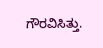ಗೌರವಿಸಿತ್ತು.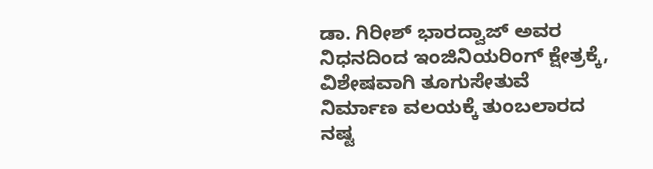ಡಾ. ಗಿರೀಶ್ ಭಾರದ್ವಾಜ್ ಅವರ ನಿಧನದಿಂದ ಇಂಜಿನಿಯರಿಂಗ್ ಕ್ಷೇತ್ರಕ್ಕೆ, ವಿಶೇಷವಾಗಿ ತೂಗುಸೇತುವೆ ನಿರ್ಮಾಣ ವಲಯಕ್ಕೆ ತುಂಬಲಾರದ ನಷ್ಟ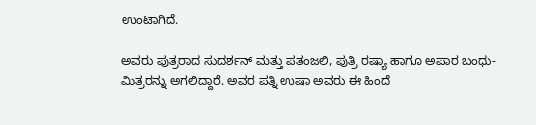ಉಂಟಾಗಿದೆ.

ಅವರು ಪುತ್ರರಾದ ಸುದರ್ಶನ್ ಮತ್ತು ಪತಂಜಲಿ, ಪುತ್ರಿ ರಷ್ಯಾ ಹಾಗೂ ಅಪಾರ ಬಂಧು-ಮಿತ್ರರನ್ನು ಅಗಲಿದ್ದಾರೆ. ಅವರ ಪತ್ನಿ ಉಷಾ ಅವರು ಈ ಹಿಂದೆ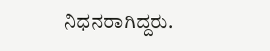ನಿಧನರಾಗಿದ್ದರು.